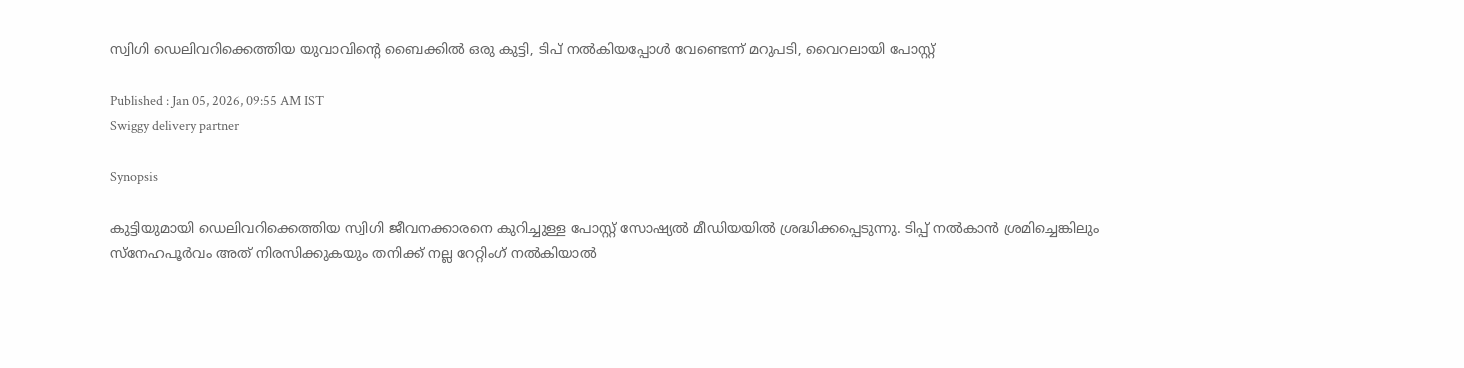സ്വിഗി ഡെലിവറിക്കെത്തിയ യുവാവിന്‍റെ ബൈക്കിൽ ഒരു കുട്ടി, ടിപ് നൽകിയപ്പോൾ വേണ്ടെന്ന് മറുപടി, വൈറലായി പോസ്റ്റ്

Published : Jan 05, 2026, 09:55 AM IST
Swiggy delivery partner

Synopsis

കുട്ടിയുമായി ഡെലിവറിക്കെത്തിയ സ്വിഗി ജീവനക്കാരനെ കുറിച്ചുള്ള പോസ്റ്റ് സോഷ്യല്‍ മീഡിയയില്‍ ശ്രദ്ധിക്കപ്പെടുന്നു. ടിപ്പ് നല്‍കാന്‍ ശ്രമിച്ചെങ്കിലും സ്നേഹപൂര്‍വം അത് നിരസിക്കുകയും തനിക്ക് നല്ല റേറ്റിംഗ് നല്‍കിയാല്‍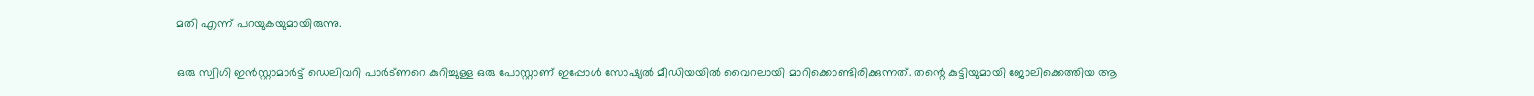മതി എന്ന് പറയുകയുമായിരുന്നു.

ഒരു സ്വിഗി ഇൻസ്റ്റാമാർട്ട് ഡെലിവറി പാർട്ണറെ കുറിച്ചുള്ള ഒരു പോസ്റ്റാണ് ഇപ്പോൾ സോഷ്യൽ മീഡിയയിൽ വൈറലായി മാറിക്കൊണ്ടിരിക്കുന്നത്. തന്റെ കുട്ടിയുമായി ജോലിക്കെത്തിയ ആ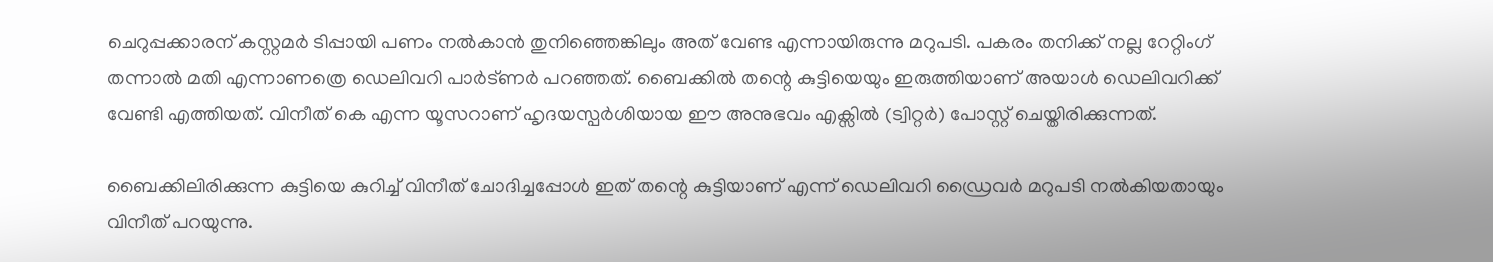ചെറുപ്പക്കാരന് കസ്റ്റമർ ടിപ്പായി പണം നൽകാൻ തുനിഞ്ഞെങ്കിലും അത് വേണ്ട എന്നായിരുന്നു മറുപടി. പകരം തനിക്ക് നല്ല റേറ്റിംഗ് തന്നാൽ മതി എന്നാണത്രെ ഡെലിവറി പാർട്ണർ പറഞ്ഞത്. ബൈക്കിൽ തന്റെ കുട്ടിയെയും ഇരുത്തിയാണ് അയാൾ ഡെലിവറിക്ക് വേണ്ടി എത്തിയത്. വിനീത് കെ എന്ന യൂസറാണ് ഹൃദയസ്പർശിയായ ഈ അനുഭവം എക്സിൽ (ട്വിറ്റർ) പോസ്റ്റ് ചെയ്തിരിക്കുന്നത്.

ബൈക്കിലിരിക്കുന്ന കുട്ടിയെ കുറിച്ച് വിനീത് ചോദിച്ചപ്പോൾ ഇത് തന്റെ കുട്ടിയാണ് എന്ന് ഡെലിവറി ഡ്രൈവർ മറുപടി നൽകിയതായും വിനീത് പറയുന്നു.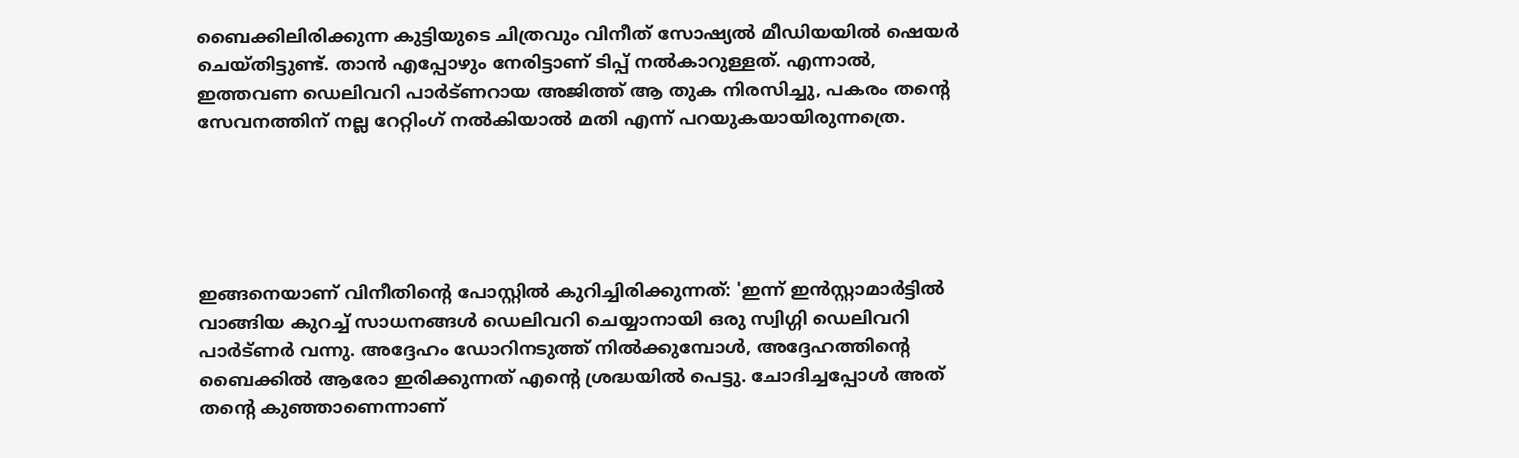ബൈക്കിലിരിക്കുന്ന കുട്ടിയുടെ ചിത്രവും വിനീത് സോഷ്യൽ മീഡിയയിൽ ഷെയർ ചെയ്തിട്ടുണ്ട്. താൻ എപ്പോഴും നേരിട്ടാണ് ടിപ്പ് നൽകാറുള്ളത്. എന്നാൽ, ഇത്തവണ ഡെലിവറി പാർട്ണറായ അജിത്ത് ആ തുക നിരസിച്ചു, പകരം തന്റെ സേവനത്തിന് നല്ല റേറ്റിംഗ് നൽകിയാൽ മതി എന്ന് പറയുകയായിരുന്നത്രെ.





ഇങ്ങനെയാണ് വിനീതിന്റെ പോസ്റ്റിൽ കുറിച്ചിരിക്കുന്നത്: 'ഇന്ന് ഇൻസ്റ്റാമാർട്ടിൽ വാങ്ങിയ കുറച്ച് സാധനങ്ങൾ ഡെലിവറി ചെയ്യാനായി ഒരു സ്വിഗ്ഗി ഡെലിവറി പാർട്ണർ വന്നു. അദ്ദേഹം ഡോറിനടുത്ത് നിൽക്കുമ്പോൾ, അദ്ദേഹത്തിന്റെ ബൈക്കിൽ ആരോ ഇരിക്കുന്നത് എന്റെ ശ്രദ്ധയിൽ പെട്ടു. ചോദിച്ചപ്പോൾ അത് തന്റെ കുഞ്ഞാണെന്നാണ്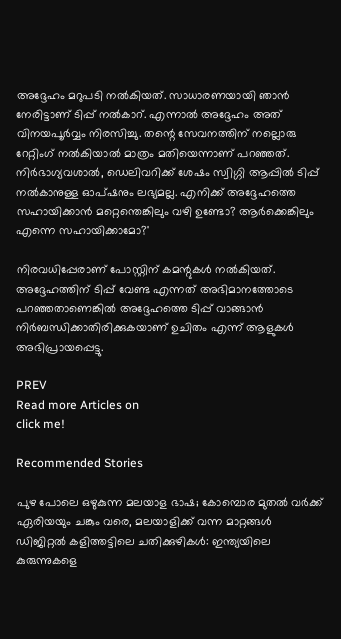അദ്ദേഹം മറുപടി നൽകിയത്. സാധാരണയായി ഞാൻ നേരിട്ടാണ് ടിപ്പ് നൽകാറ്. എന്നാൽ അദ്ദേഹം അത് വിനയപൂർവ്വം നിരസിച്ചു. തന്റെ സേവനത്തിന് നല്ലൊരു റേറ്റിംഗ് നൽകിയാൽ മാത്രം മതിയെന്നാണ് പറഞ്ഞത്. നിർഭാഗ്യവശാൽ, ഡെലിവറിക്ക് ശേഷം സ്വിഗ്ഗി ആപ്പിൽ ടിപ്പ് നൽകാനുള്ള ഓപ്ഷനും ലഭ്യമല്ല. എനിക്ക് അദ്ദേഹത്തെ സഹായിക്കാൻ മറ്റെന്തെങ്കിലും വഴി ഉണ്ടോ? ആർക്കെങ്കിലും എന്നെ സഹായിക്കാമോ?'

നിരവധിപ്പേരാണ് പോസ്റ്റിന് കമന്റുകൾ നൽകിയത്. അദ്ദേഹത്തിന് ടിപ്പ് വേണ്ട എന്നത് അഭിമാനത്തോടെ പറഞ്ഞതാണെങ്കിൽ അദ്ദേഹത്തെ ടിപ്പ് വാങ്ങാൻ നിർബന്ധിക്കാതിരിക്കുകയാണ് ഉചിതം എന്ന് ആളുകൾ അഭിപ്രായപ്പെട്ടു.

PREV
Read more Articles on
click me!

Recommended Stories

പുഴ പോലെ ഒഴുകുന്ന മലയാള ഭാഷ; കോമ്പൊര മുതൽ വർക്ക് ഏരിയയും ചങ്കും വരെ, മലയാളിക്ക് വന്ന മാറ്റങ്ങൾ
ഡിജിറ്റൽ കളിത്തട്ടിലെ ചതിക്കുഴികൾ: ഇന്ത്യയിലെ കുരുന്നുകളെ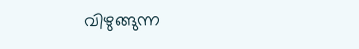വിഴുങ്ങുന്ന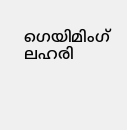ഗെയിമിംഗ് ലഹരി